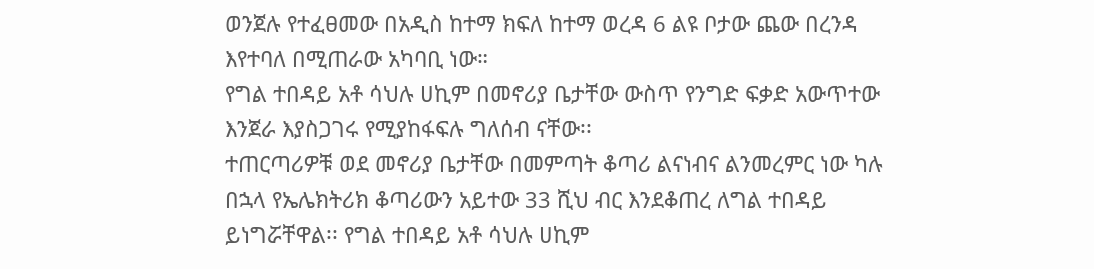ወንጀሉ የተፈፀመው በአዲስ ከተማ ክፍለ ከተማ ወረዳ 6 ልዩ ቦታው ጨው በረንዳ እየተባለ በሚጠራው አካባቢ ነው።
የግል ተበዳይ አቶ ሳህሉ ሀኪም በመኖሪያ ቤታቸው ውስጥ የንግድ ፍቃድ አውጥተው እንጀራ እያስጋገሩ የሚያከፋፍሉ ግለሰብ ናቸው፡፡
ተጠርጣሪዎቹ ወደ መኖሪያ ቤታቸው በመምጣት ቆጣሪ ልናነብና ልንመረምር ነው ካሉ በኋላ የኤሌክትሪክ ቆጣሪውን አይተው 33 ሺህ ብር እንደቆጠረ ለግል ተበዳይ ይነግሯቸዋል፡፡ የግል ተበዳይ አቶ ሳህሉ ሀኪም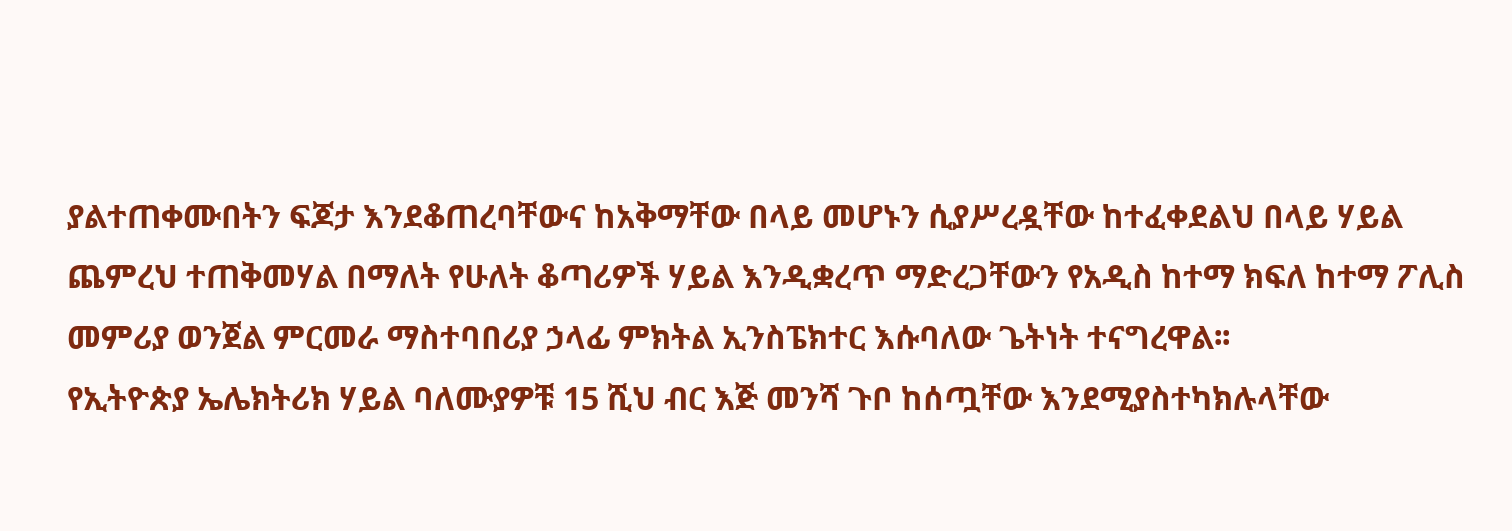ያልተጠቀሙበትን ፍጆታ እንደቆጠረባቸውና ከአቅማቸው በላይ መሆኑን ሲያሥረዷቸው ከተፈቀደልህ በላይ ሃይል ጨምረህ ተጠቅመሃል በማለት የሁለት ቆጣሪዎች ሃይል እንዲቋረጥ ማድረጋቸውን የአዲስ ከተማ ክፍለ ከተማ ፖሊስ መምሪያ ወንጀል ምርመራ ማስተባበሪያ ኃላፊ ምክትል ኢንስፔክተር እሱባለው ጌትነት ተናግረዋል፡፡
የኢትዮጵያ ኤሌክትሪክ ሃይል ባለሙያዎቹ 15 ሺህ ብር እጅ መንሻ ጉቦ ከሰጧቸው እንደሚያስተካክሉላቸው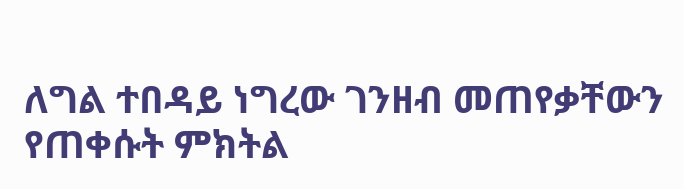ለግል ተበዳይ ነግረው ገንዘብ መጠየቃቸውን የጠቀሱት ምክትል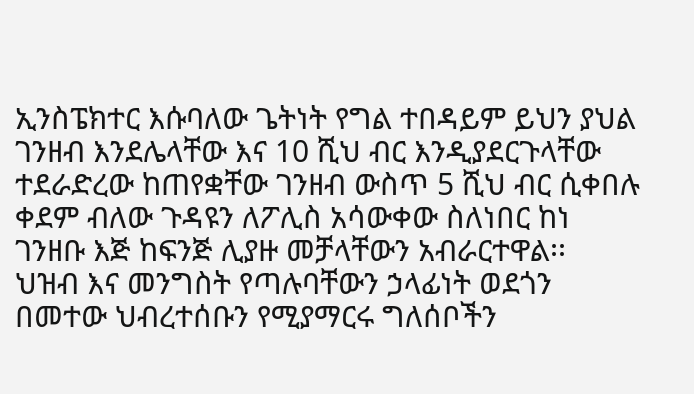ኢንስፔክተር እሱባለው ጌትነት የግል ተበዳይም ይህን ያህል ገንዘብ እንደሌላቸው እና 10 ሺህ ብር እንዲያደርጉላቸው ተደራድረው ከጠየቋቸው ገንዘብ ውስጥ 5 ሺህ ብር ሲቀበሉ ቀደም ብለው ጉዳዩን ለፖሊስ አሳውቀው ስለነበር ከነ ገንዘቡ እጅ ከፍንጅ ሊያዙ መቻላቸውን አብራርተዋል፡፡
ህዝብ እና መንግስት የጣሉባቸውን ኃላፊነት ወደጎን በመተው ህብረተሰቡን የሚያማርሩ ግለሰቦችን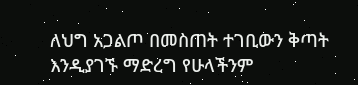ለህግ አጋልጦ በመስጠት ተገቢውን ቅጣት እንዲያገኙ ማድረግ የሁላችንም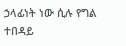ኃላፊነት ነው ሲሉ የግል ተበዳይ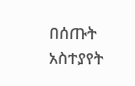በሰጡት አስተያየት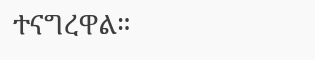ተናግረዋል።